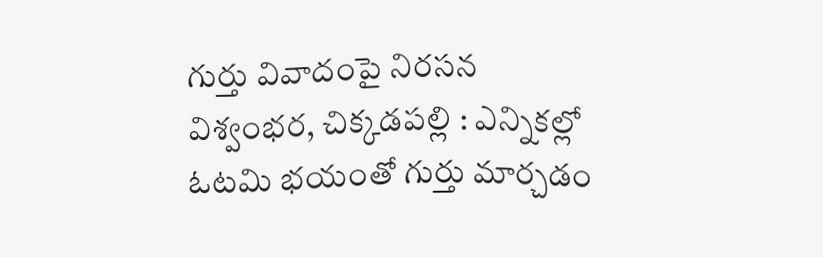గుర్తు వివాదంపై నిరసన
విశ్వంభర, చిక్కడపల్లి : ఎన్నికల్లో ఓటమి భయంతో గుర్తు మార్చడం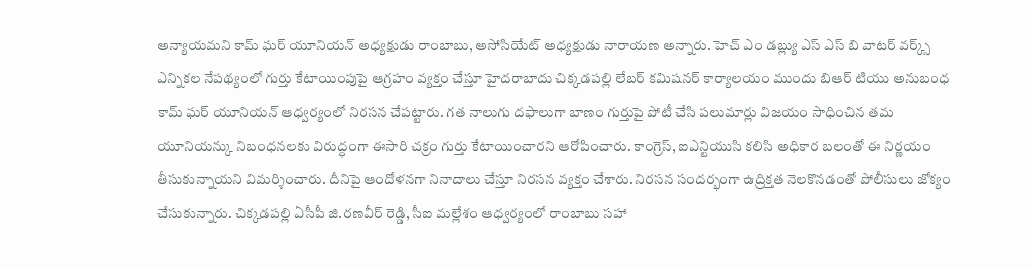అన్యాయమని కామ్ ఘర్ యూనియన్ అధ్యక్షుడు రాంబాబు, అసోసియేట్ అధ్యక్షుడు నారాయణ అన్నారు. హెచ్ ఎం డబ్ల్యు ఎస్ ఎస్ బి వాటర్ వర్క్స్ ఎన్నికల నేపథ్యంలో గుర్తు కేటాయింపుపై ఆగ్రహం వ్యక్తం చేస్తూ హైదరాబాదు చిక్కడపల్లి లేబర్ కమిషనర్ కార్యాలయం ముందు బిఆర్ టియు అనుబంధ కామ్ ఘర్ యూనియన్ ఆధ్వర్యంలో నిరసన చేపట్టారు. గత నాలుగు దఫాలుగా బాణం గుర్తుపై పోటీ చేసి పలుమార్లు విజయం సాధించిన తమ యూనియన్కు నిబంధనలకు విరుద్ధంగా ఈసారి చక్రం గుర్తు కేటాయించారని ఆరోపించారు. కాంగ్రెస్, ఐఎన్టియుసి కలిసి అధికార బలంతో ఈ నిర్ణయం తీసుకున్నాయని విమర్శించారు. దీనిపై ఆందోళనగా నినాదాలు చేస్తూ నిరసన వ్యక్తం చేశారు. నిరసన సందర్భంగా ఉద్రిక్తత నెలకొనడంతో పోలీసులు జోక్యం చేసుకున్నారు. చిక్కడపల్లి ఏసీపీ జి.రణవీర్ రెడ్డి, సీఐ మల్లేశం ఆధ్వర్యంలో రాంబాబు సహా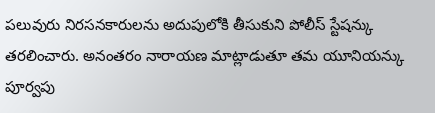పలువురు నిరసనకారులను అదుపులోకి తీసుకుని పోలీస్ స్టేషన్కు తరలించారు. అనంతరం నారాయణ మాట్లాడుతూ తమ యూనియన్కు పూర్వపు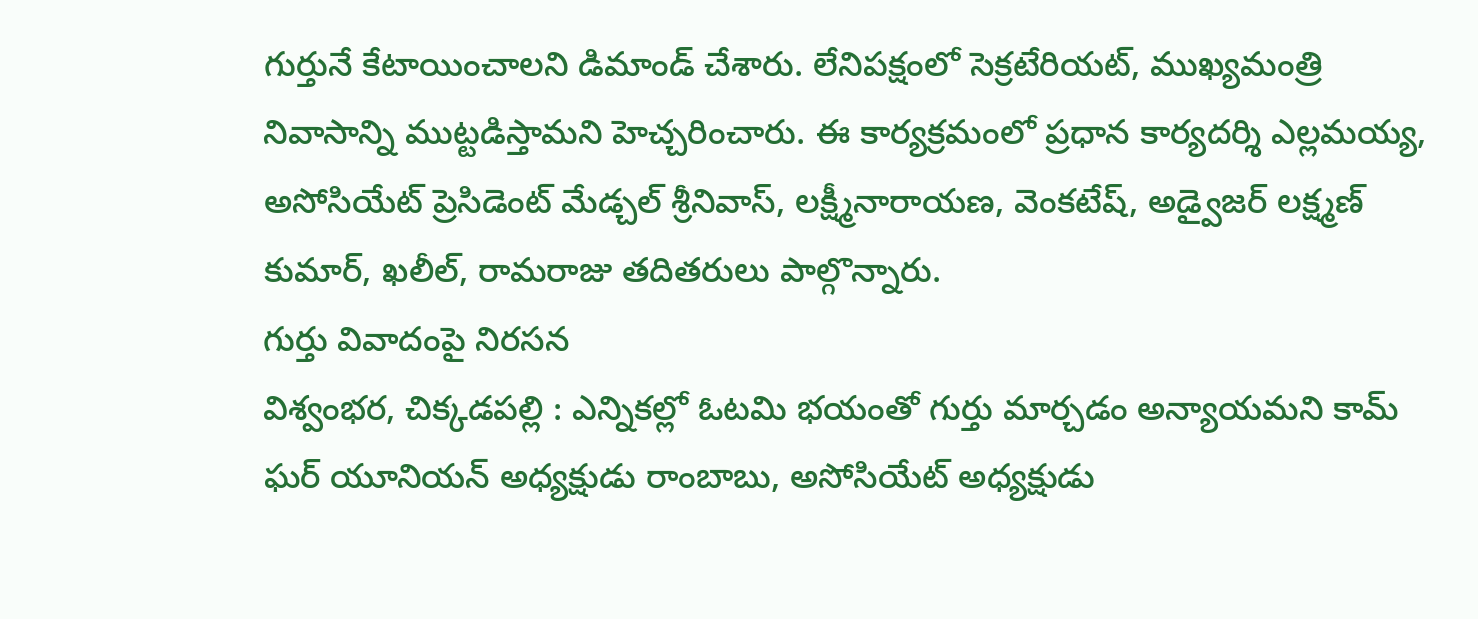గుర్తునే కేటాయించాలని డిమాండ్ చేశారు. లేనిపక్షంలో సెక్రటేరియట్, ముఖ్యమంత్రి నివాసాన్ని ముట్టడిస్తామని హెచ్చరించారు. ఈ కార్యక్రమంలో ప్రధాన కార్యదర్శి ఎల్లమయ్య, అసోసియేట్ ప్రెసిడెంట్ మేడ్చల్ శ్రీనివాస్, లక్ష్మీనారాయణ, వెంకటేష్, అడ్వైజర్ లక్ష్మణ్ కుమార్, ఖలీల్, రామరాజు తదితరులు పాల్గొన్నారు.
గుర్తు వివాదంపై నిరసన
విశ్వంభర, చిక్కడపల్లి : ఎన్నికల్లో ఓటమి భయంతో గుర్తు మార్చడం అన్యాయమని కామ్ ఘర్ యూనియన్ అధ్యక్షుడు రాంబాబు, అసోసియేట్ అధ్యక్షుడు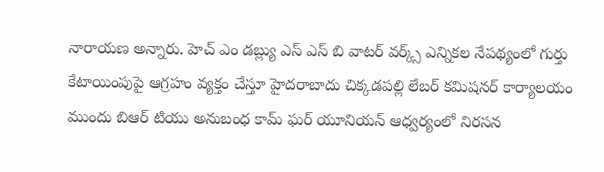నారాయణ అన్నారు. హెచ్ ఎం డబ్ల్యు ఎస్ ఎస్ బి వాటర్ వర్క్స్ ఎన్నికల నేపథ్యంలో గుర్తు కేటాయింపుపై ఆగ్రహం వ్యక్తం చేస్తూ హైదరాబాదు చిక్కడపల్లి లేబర్ కమిషనర్ కార్యాలయం ముందు బిఆర్ టియు అనుబంధ కామ్ ఘర్ యూనియన్ ఆధ్వర్యంలో నిరసన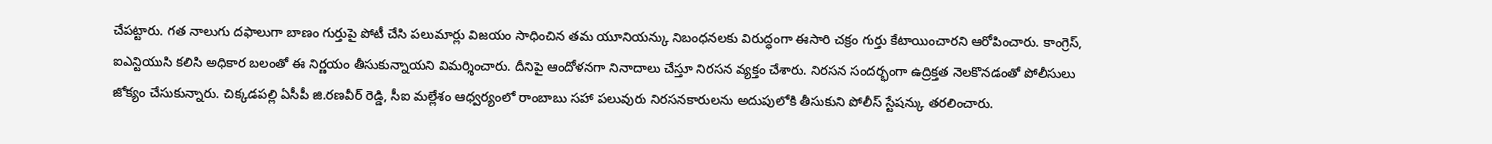చేపట్టారు. గత నాలుగు దఫాలుగా బాణం గుర్తుపై పోటీ చేసి పలుమార్లు విజయం సాధించిన తమ యూనియన్కు నిబంధనలకు విరుద్ధంగా ఈసారి చక్రం గుర్తు కేటాయించారని ఆరోపించారు. కాంగ్రెస్, ఐఎన్టియుసి కలిసి అధికార బలంతో ఈ నిర్ణయం తీసుకున్నాయని విమర్శించారు. దీనిపై ఆందోళనగా నినాదాలు చేస్తూ నిరసన వ్యక్తం చేశారు. నిరసన సందర్భంగా ఉద్రిక్తత నెలకొనడంతో పోలీసులు జోక్యం చేసుకున్నారు. చిక్కడపల్లి ఏసీపీ జి.రణవీర్ రెడ్డి, సీఐ మల్లేశం ఆధ్వర్యంలో రాంబాబు సహా పలువురు నిరసనకారులను అదుపులోకి తీసుకుని పోలీస్ స్టేషన్కు తరలించారు.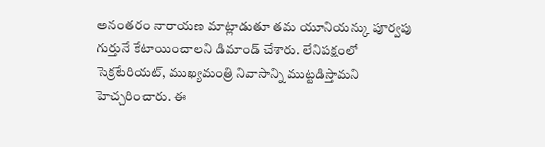అనంతరం నారాయణ మాట్లాడుతూ తమ యూనియన్కు పూర్వపు గుర్తునే కేటాయించాలని డిమాండ్ చేశారు. లేనిపక్షంలో సెక్రటేరియట్, ముఖ్యమంత్రి నివాసాన్ని ముట్టడిస్తామని హెచ్చరించారు. ఈ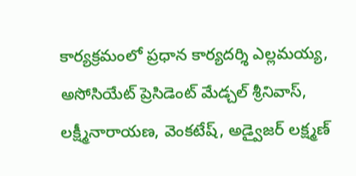కార్యక్రమంలో ప్రధాన కార్యదర్శి ఎల్లమయ్య, అసోసియేట్ ప్రెసిడెంట్ మేడ్చల్ శ్రీనివాస్, లక్ష్మీనారాయణ, వెంకటేష్, అడ్వైజర్ లక్ష్మణ్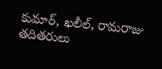కుమార్, ఖలీల్, రామరాజు తదితరులు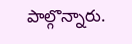పాల్గొన్నారు.